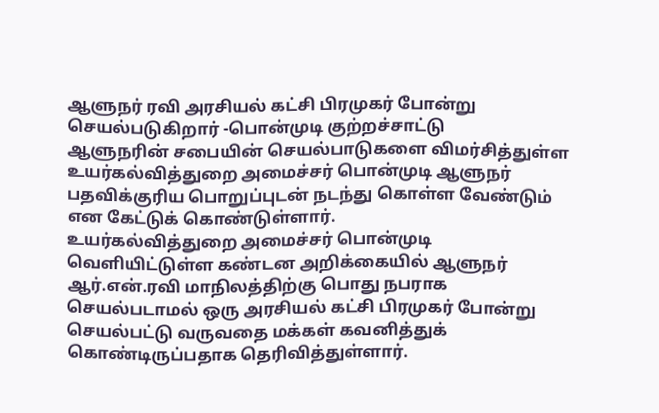ஆளுநர் ரவி அரசியல் கட்சி பிரமுகர் போன்று செயல்படுகிறார் -பொன்முடி குற்றச்சாட்டு
ஆளுநரின் சபையின் செயல்பாடுகளை விமர்சித்துள்ள உயர்கல்வித்துறை அமைச்சர் பொன்முடி ஆளுநர் பதவிக்குரிய பொறுப்புடன் நடந்து கொள்ள வேண்டும் என கேட்டுக் கொண்டுள்ளார்.
உயர்கல்வித்துறை அமைச்சர் பொன்முடி வெளியிட்டுள்ள கண்டன அறிக்கையில் ஆளுநர் ஆர்.என்.ரவி மாநிலத்திற்கு பொது நபராக செயல்படாமல் ஒரு அரசியல் கட்சி பிரமுகர் போன்று செயல்பட்டு வருவதை மக்கள் கவனித்துக் கொண்டிருப்பதாக தெரிவித்துள்ளார்.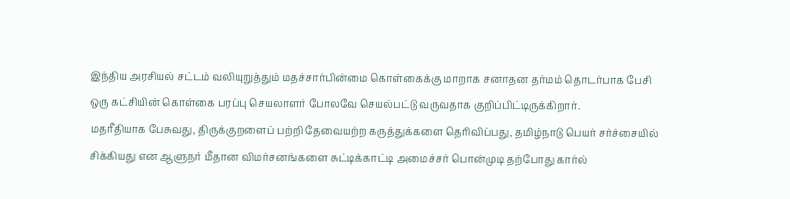இந்திய அரசியல் சட்டம் வலியுறுத்தும் மதச்சார்பின்மை கொள்கைக்கு மாறாக சனாதன தர்மம் தொடர்பாக பேசி ஒரு கட்சியின் கொள்கை பரப்பு செயலாளர் போலவே செயல்பட்டு வருவதாக குறிப்பிட்டிருக்கிறார்.
மதரீதியாக பேசுவது, திருக்குறளைப் பற்றி தேவையற்ற கருத்துக்களை தெரிவிப்பது, தமிழ்நாடு பெயர் சர்ச்சையில் சிக்கியது என ஆளுநர் மீதான விமர்சனங்களை சுட்டிக்காட்டி அமைச்சர் பொன்முடி தற்போது கார்ல்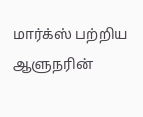மார்க்ஸ் பற்றிய ஆளுநரின்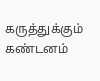கருத்துக்கும் கண்டனம்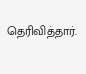தெரிவித்தார்.